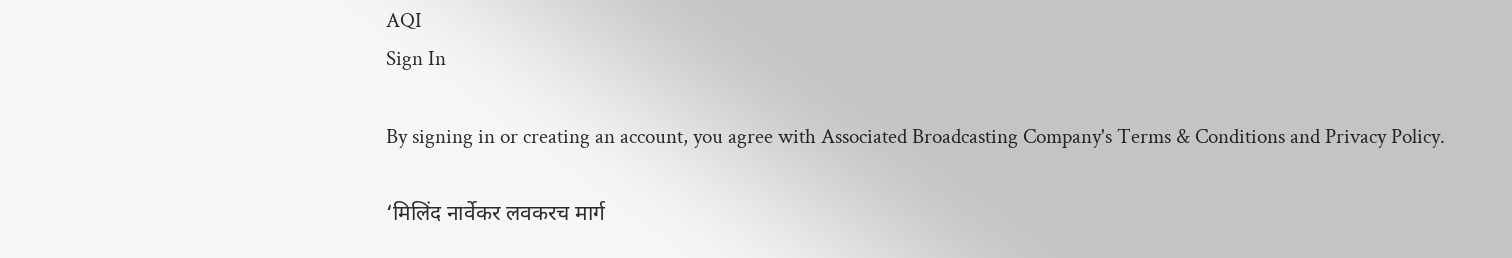AQI
Sign In

By signing in or creating an account, you agree with Associated Broadcasting Company's Terms & Conditions and Privacy Policy.

‘मिलिंद नार्वेकर लवकरच मार्ग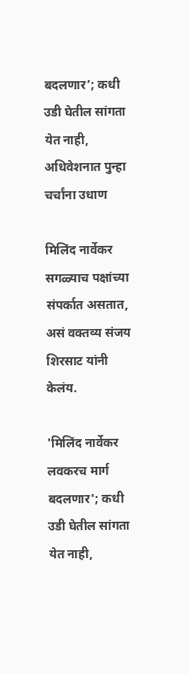बदलणार’; कधी उडी घेतील सांगता येत नाही, अधिवेशनात पुन्हा चर्चांना उधाण

मिलिंद नार्वेकर सगळ्याच पक्षांच्या संपर्कात असतात, असं वक्तव्य संजय शिरसाट यांनी केलंय.

'मिलिंद नार्वेकर लवकरच मार्ग बदलणार'; कधी उडी घेतील सांगता येत नाही,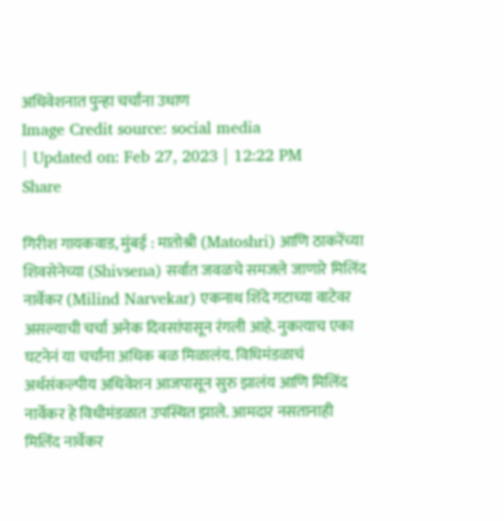अधिवेशनात पुन्हा चर्चांना उधाण
Image Credit source: social media
| Updated on: Feb 27, 2023 | 12:22 PM
Share

गिरीश गायकवाड, मुंबई : मातोश्री (Matoshri) आणि ठाकरेंच्या शिवसेनेच्या (Shivsena) सर्वात जवळचे समजले जाणारे मिलिंद नार्वेकर (Milind Narvekar) एकनाथ शिंदे गटाच्या वाटेवर असल्याची चर्चा अनेक दिवसांपासून रंगली आहे. नुकत्याच एका घटनेनं या चर्चांना अधिक बळ मिळालंय. विधिमंडळाचं अर्थसंकल्पीय अधिवेशन आजपासून सुरु झालंय आणि मिलिंद नार्वेकर हे विधीमंडळात उपस्थित झाले. आमदार नसतानाही मिलिंद नार्वेकर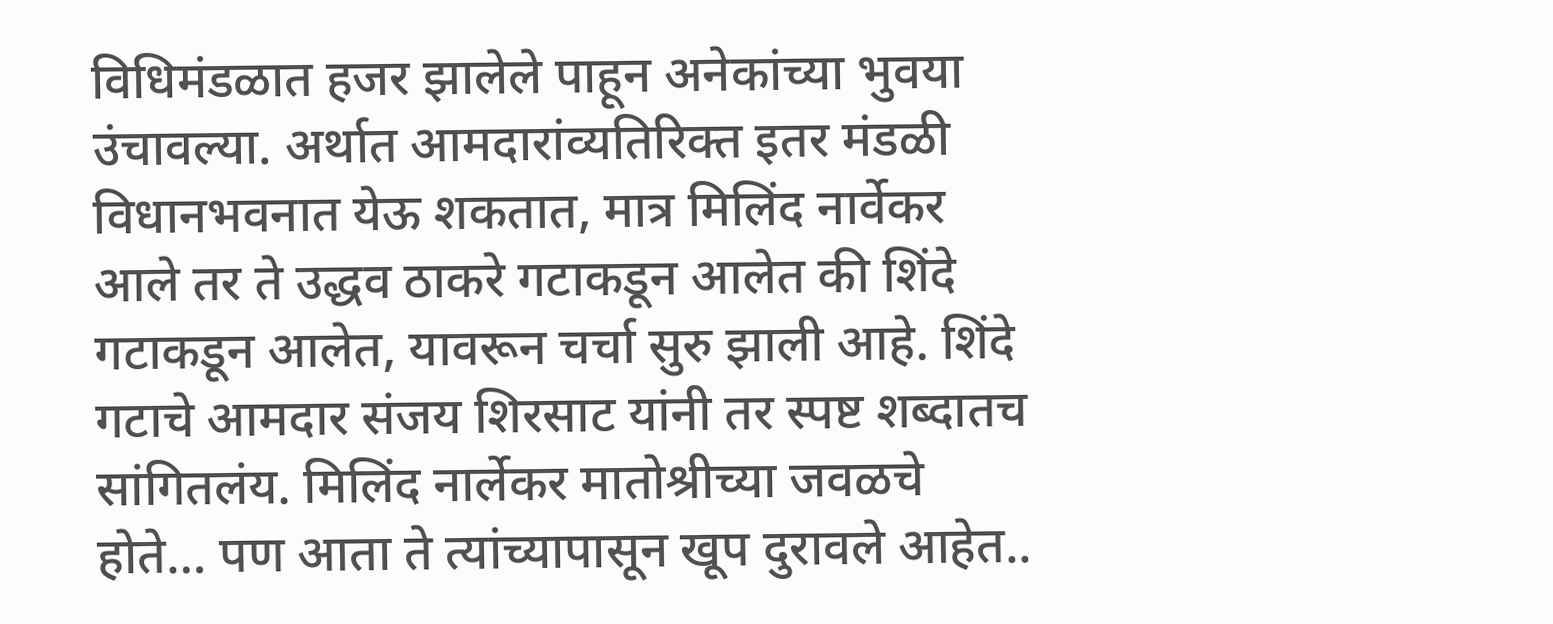विधिमंडळात हजर झालेले पाहून अनेकांच्या भुवया उंचावल्या. अर्थात आमदारांव्यतिरिक्त इतर मंडळी विधानभवनात येऊ शकतात, मात्र मिलिंद नार्वेकर आले तर ते उद्धव ठाकरे गटाकडून आलेत की शिंदे गटाकडून आलेत, यावरून चर्चा सुरु झाली आहे. शिंदे गटाचे आमदार संजय शिरसाट यांनी तर स्पष्ट शब्दातच सांगितलंय. मिलिंद नार्लेकर मातोश्रीच्या जवळचे होते… पण आता ते त्यांच्यापासून खूप दुरावले आहेत..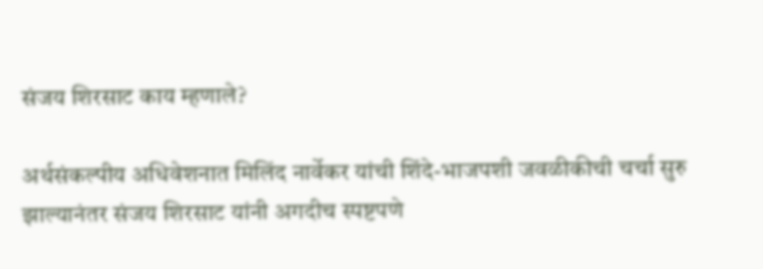संजय शिरसाट काय म्हणाले?

अर्थसंकल्पीय अधिवेशनात मिलिंद नार्वेकर यांची शिंदे-भाजपशी जवळीकीची चर्चा सुरु झाल्यानंतर संजय शिरसाट यांनी अगदीच स्पष्टपणे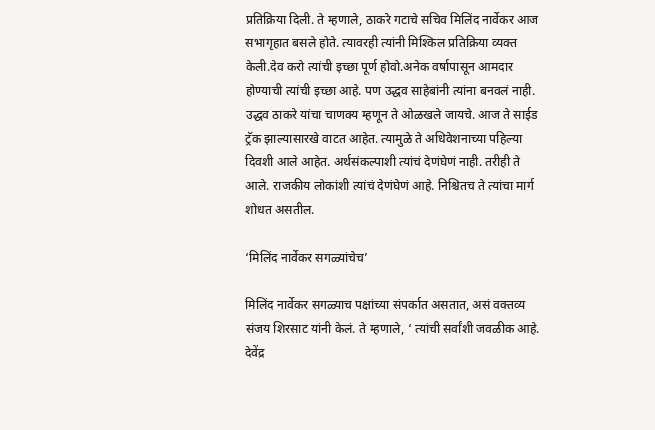प्रतिक्रिया दिली. ते म्हणाले, ठाकरे गटाचे सचिव मिलिंद नार्वेकर आज सभागृहात बसले होते. त्यावरही त्यांनी मिश्किल प्रतिक्रिया व्यक्त केली.देव करो त्यांची इच्छा पूर्ण होवो.अनेक वर्षापासून आमदार होण्याची त्यांची इच्छा आहे. पण उद्धव साहेबांनी त्यांना बनवलं नाही. उद्धव ठाकरे यांचा चाणक्य म्हणून ते ओळखले जायचे. आज ते साईड ट्रॅक झाल्यासारखे वाटत आहेत. त्यामुळे ते अधिवेशनाच्या पहिल्या दिवशी आले आहेत. अर्थसंकल्पाशी त्यांचं देणंघेणं नाही. तरीही ते आले. राजकीय लोकांशी त्यांचं देणंघेणं आहे. निश्चितच ते त्यांचा मार्ग शोधत असतील.

‘मिलिंद नार्वेकर सगळ्यांचेच’

मिलिंद नार्वेकर सगळ्याच पक्षांच्या संपर्कात असतात, असं वक्तव्य संजय शिरसाट यांनी केलं. ते म्हणाले, ‘ त्यांची सर्वांशी जवळीक आहे. देवेंद्र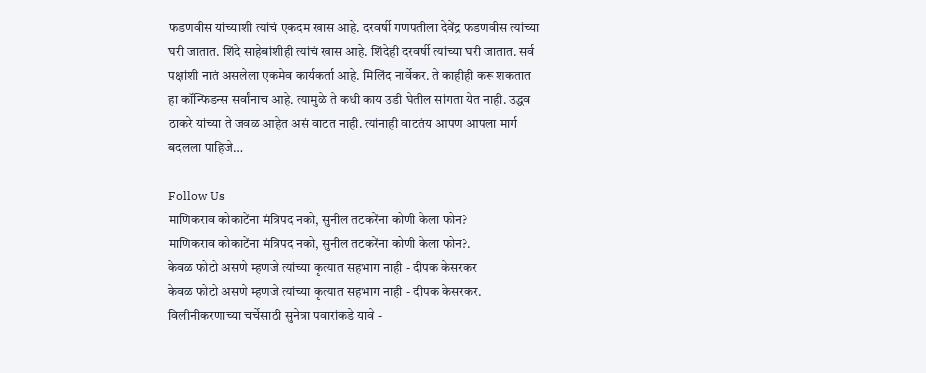फडणवीस यांच्याशी त्यांचं एकदम खास आहे. दरवर्षी गणपतीला देवेंद्र फडणवीस त्यांच्या घरी जातात. शिंदे साहेबांशीही त्यांचं खास आहे. शिंदेही दरवर्षी त्यांच्या घरी जातात. सर्व पक्षांशी नातं असलेला एकमेव कार्यकर्ता आहे. मिलिंद नार्वेकर. ते काहीही करू शकतात हा कॉन्फिडन्स सर्वांनाच आहे. त्यामुळे ते कधी काय उडी घेतील सांगता येत नाही. उद्धव ठाकरे यांच्या ते जवळ आहेत असं वाटत नाही. त्यांनाही वाटतंय आपण आपला मार्ग बदलला पाहिजे…

Follow Us
माणिकराव कोकाटेंना मंत्रिपद नको, सुनील तटकरेंना कोणी केला फोन?
माणिकराव कोकाटेंना मंत्रिपद नको, सुनील तटकरेंना कोणी केला फोन?.
केवळ फोटो असणे म्हणजे त्यांच्या कृत्यात सहभाग नाही - दीपक केसरकर
केवळ फोटो असणे म्हणजे त्यांच्या कृत्यात सहभाग नाही - दीपक केसरकर.
विलीनीकरणाच्या चर्चेसाठी सुनेत्रा पवारांकडे यावे -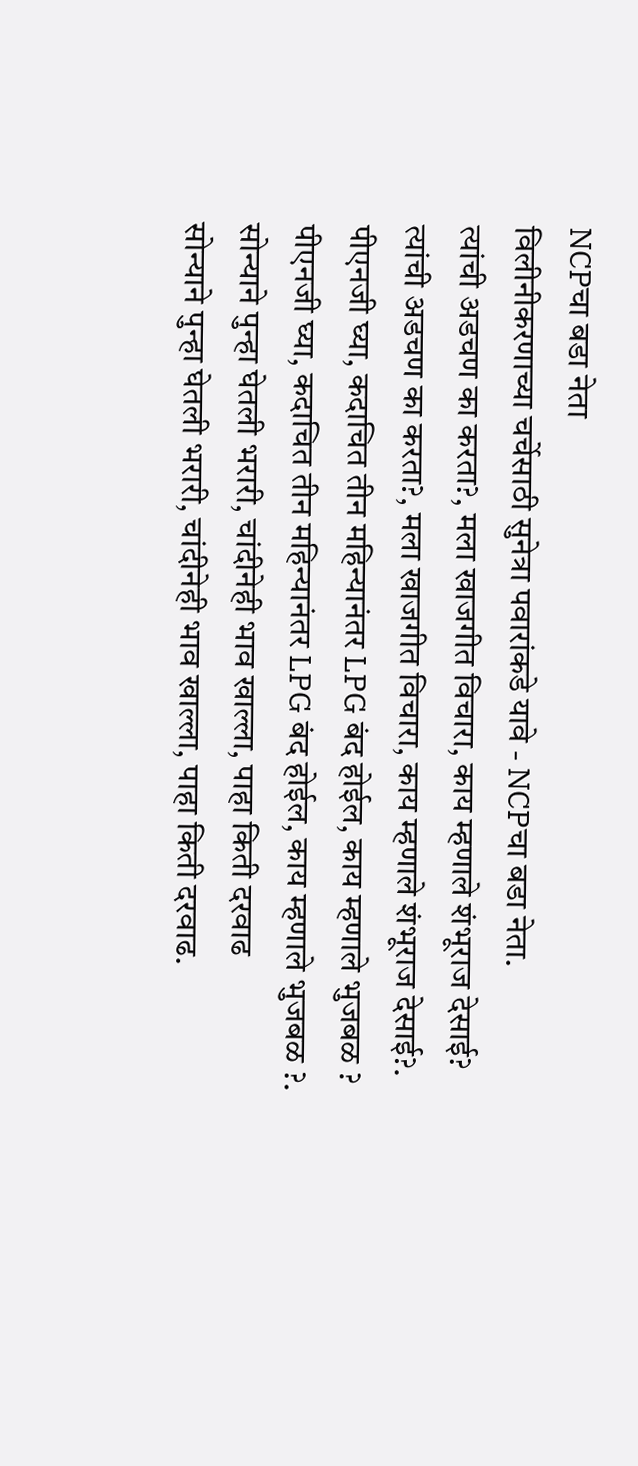NCPचा बडा नेता
विलीनीकरणाच्या चर्चेसाठी सुनेत्रा पवारांकडे यावे - NCPचा बडा नेता.
त्यांची अडचण का करता?, मला खाजगीत विचारा, काय म्हणाले शंभूराज देसाई?
त्यांची अडचण का करता?, मला खाजगीत विचारा, काय म्हणाले शंभूराज देसाई?.
पीएनजी घ्या, कदाचित तीन महिन्यानंतर LPG बंद होईल, काय म्हणाले भुजबळ ?
पीएनजी घ्या, कदाचित तीन महिन्यानंतर LPG बंद होईल, काय म्हणाले भुजबळ ?.
सोन्याने पुन्हा घेतली भरारी, चांदीनेही भाव खाल्ला, पाहा किती दरवाढ
सोन्याने पुन्हा घेतली भरारी, चांदीनेही भाव खाल्ला, पाहा किती दरवाढ.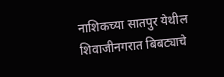नाशिकच्या सातपुर येथील शिवाजीनगरात बिबट्याचे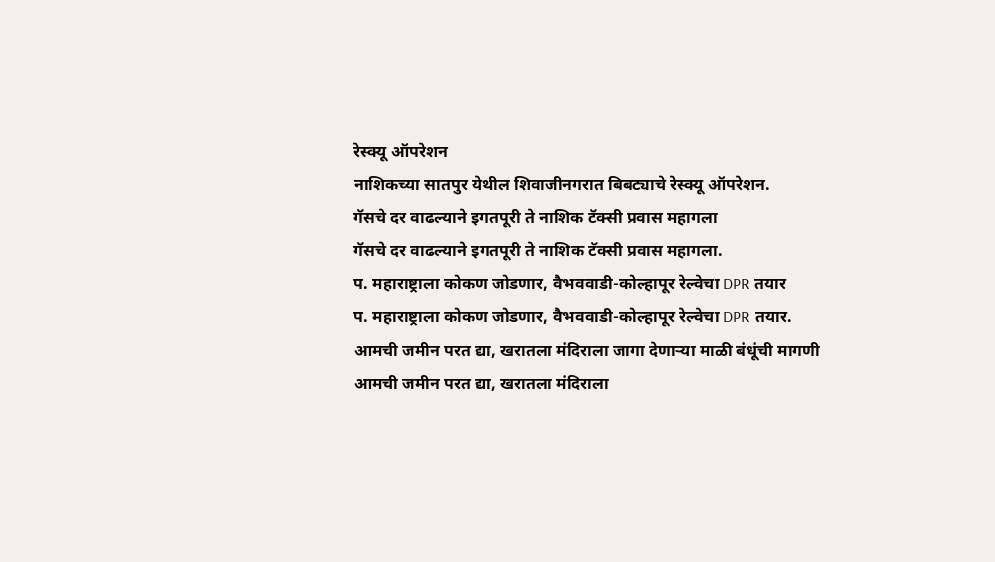रेस्क्यू ऑपरेशन
नाशिकच्या सातपुर येथील शिवाजीनगरात बिबट्याचे रेस्क्यू ऑपरेशन.
गॅसचे दर वाढल्याने इगतपूरी ते नाशिक टॅक्सी प्रवास महागला
गॅसचे दर वाढल्याने इगतपूरी ते नाशिक टॅक्सी प्रवास महागला.
प. महाराष्ट्राला कोकण जोडणार, वैभववाडी-कोल्हापूर रेल्वेचा DPR तयार
प. महाराष्ट्राला कोकण जोडणार, वैभववाडी-कोल्हापूर रेल्वेचा DPR तयार.
आमची जमीन परत द्या, खरातला मंदिराला जागा देणाऱ्या माळी बंधूंची मागणी
आमची जमीन परत द्या, खरातला मंदिराला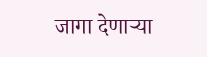जागा देणाऱ्या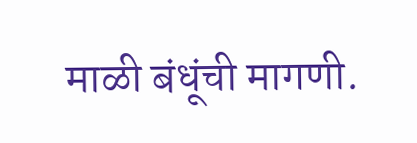माळी बंधूंची मागणी.